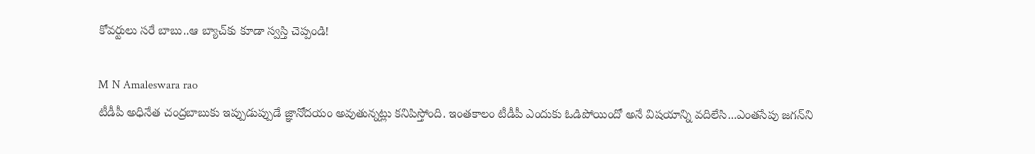కోవర్టులు సరే బాబు..ఆ బ్యాచ్‌కు కూడా స్వస్తి చెప్పండి!

M N Amaleswara rao
టీడీపీ అధినేత చంద్రబాబుకు ఇప్పుడుప్పుడే జ్ఞానోదయం అవుతున్నట్లు కనిపిస్తోంది. ఇంతకాలం టీడీపీ ఎందుకు ఓడిపోయిందో అనే విషయాన్ని వదిలేసి...ఎంతసేపు జగన్‌ని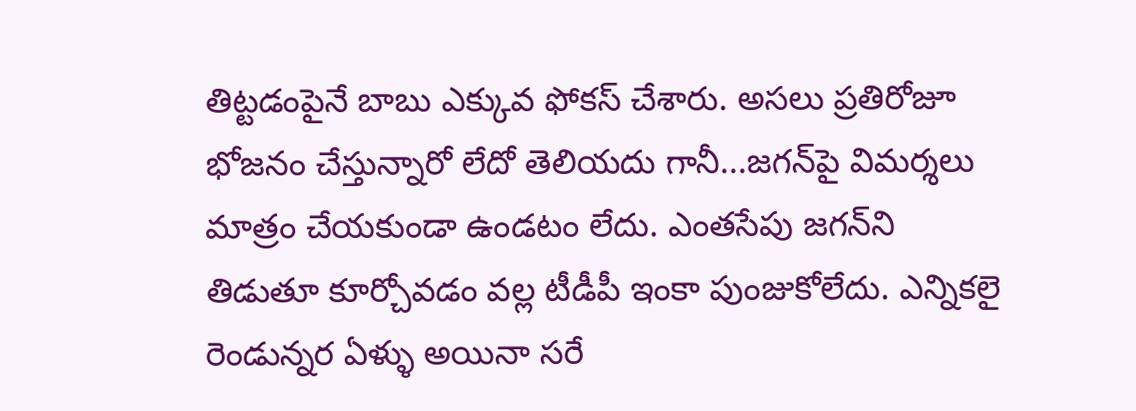తిట్టడంపైనే బాబు ఎక్కువ ఫోకస్ చేశారు. అసలు ప్రతిరోజూ భోజనం చేస్తున్నారో లేదో తెలియదు గానీ...జగన్‌పై విమర్శలు మాత్రం చేయకుండా ఉండటం లేదు. ఎంతసేపు జగన్‌ని తిడుతూ కూర్చోవడం వల్ల టీడీపీ ఇంకా పుంజుకోలేదు. ఎన్నికలై రెండున్నర ఏళ్ళు అయినా సరే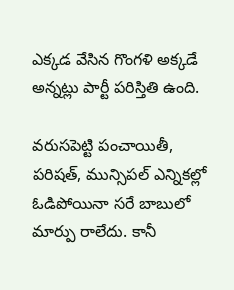ఎక్కడ వేసిన గొంగళి అక్కడే అన్నట్లు పార్టీ పరిస్తితి ఉంది.

వరుసపెట్టి పంచాయితీ, పరిషత్, మున్సిపల్ ఎన్నికల్లో ఓడిపోయినా సరే బాబులో మార్పు రాలేదు. కానీ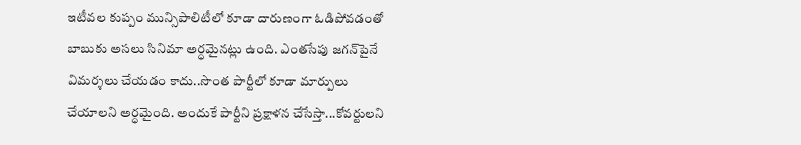ఇటీవల కుప్పం మున్సిపాలిటీలో కూడా దారుణంగా ఓడిపోవడంతో బాబుకు అసలు సినిమా అర్ధమైనట్లు ఉంది. ఎంతసేపు జగన్‌పైనే విమర్శలు చేయడం కాదు..సొంత పార్టీలో కూడా మార్పులు చేయాలని అర్ధమైంది. అందుకే పార్టీని ప్రక్షాళన చేసేస్తా...కోవర్టులని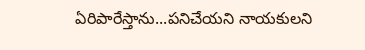ఏరిపారేస్తాను...పనిచేయని నాయకులని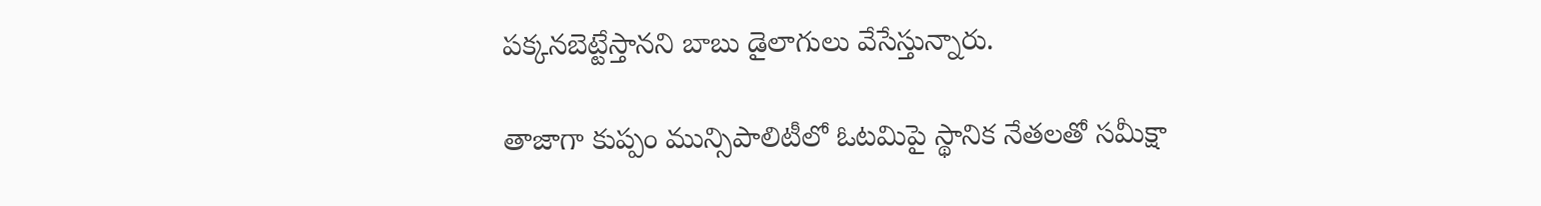పక్కనబెట్టేస్తానని బాబు డైలాగులు వేసేస్తున్నారు.

తాజాగా కుప్పం మున్సిపాలిటీలో ఓటమిపై స్థానిక నేతలతో సమీక్షా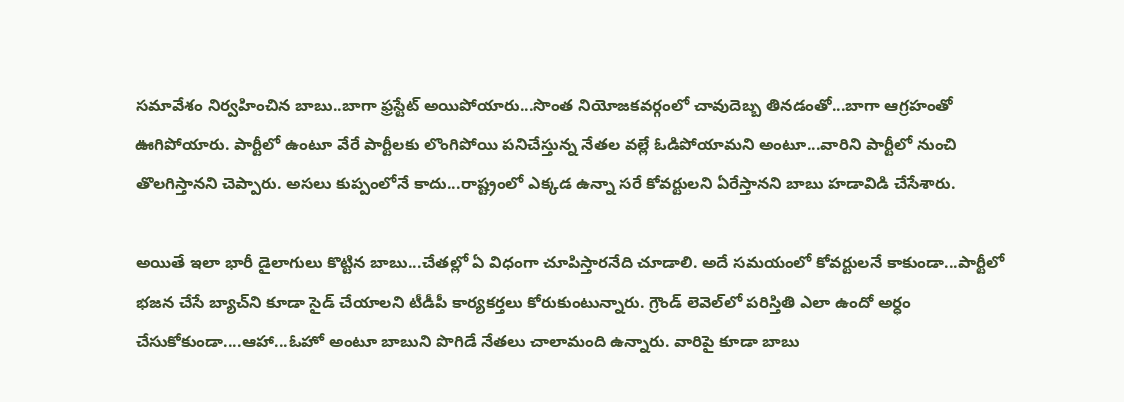సమావేశం నిర్వహించిన బాబు..బాగా ఫ్రస్టేట్ అయిపోయారు...సొంత నియోజకవర్గంలో చావుదెబ్బ తినడంతో...బాగా ఆగ్రహంతో ఊగిపోయారు. పార్టీలో ఉంటూ వేరే పార్టీలకు లొంగిపోయి పనిచేస్తున్న నేతల వల్లే ఓడిపోయామని అంటూ...వారిని పార్టీలో నుంచి తొలగిస్తానని చెప్పారు. అసలు కుప్పంలోనే కాదు...రాష్ట్రంలో ఎక్కడ ఉన్నా సరే కోవర్టులని ఏరేస్తానని బాబు హడావిడి చేసేశారు.

అయితే ఇలా భారీ డైలాగులు కొట్టిన బాబు...చేతల్లో ఏ విధంగా చూపిస్తారనేది చూడాలి. అదే సమయంలో కోవర్టులనే కాకుండా...పార్టీలో భజన చేసే బ్యాచ్‌ని కూడా సైడ్ చేయాలని టీడీపీ కార్యకర్తలు కోరుకుంటున్నారు. గ్రౌండ్ లెవెల్‌లో పరిస్తితి ఎలా ఉందో అర్ధం చేసుకోకుండా....ఆహా...ఓహో అంటూ బాబుని పొగిడే నేతలు చాలామంది ఉన్నారు. వారిపై కూడా బాబు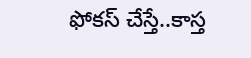ఫోకస్ చేస్తే..కాస్త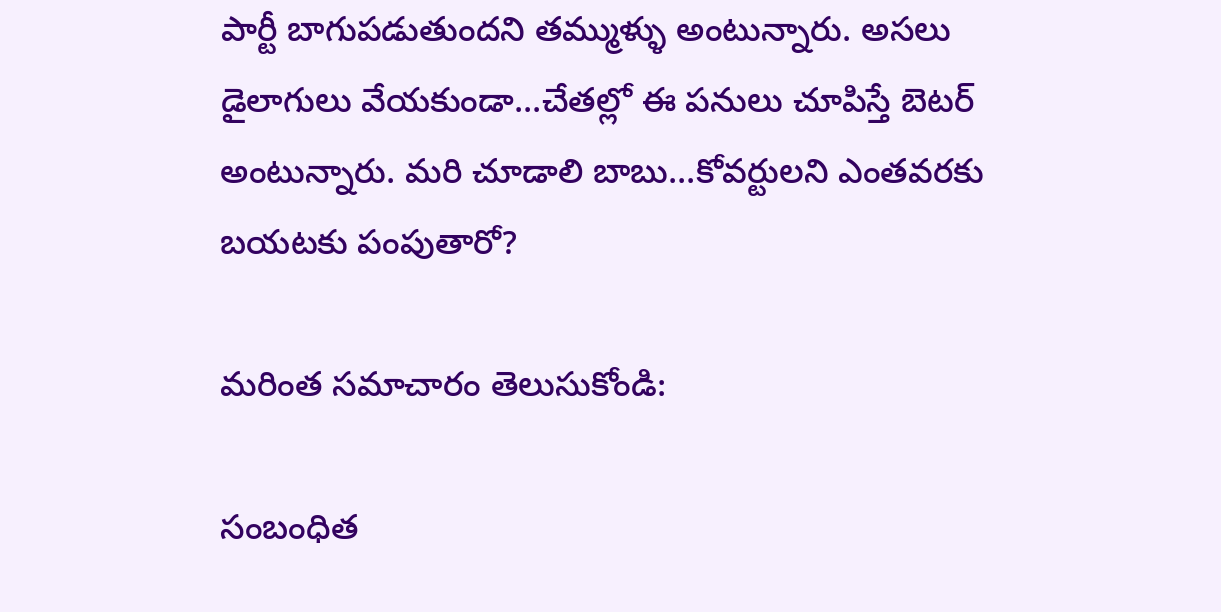పార్టీ బాగుపడుతుందని తమ్ముళ్ళు అంటున్నారు. అసలు డైలాగులు వేయకుండా...చేతల్లో ఈ పనులు చూపిస్తే బెటర్ అంటున్నారు. మరి చూడాలి బాబు...కోవర్టులని ఎంతవరకు బయటకు పంపుతారో?

మరింత సమాచారం తెలుసుకోండి:

సంబంధిత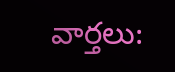వార్తలు: